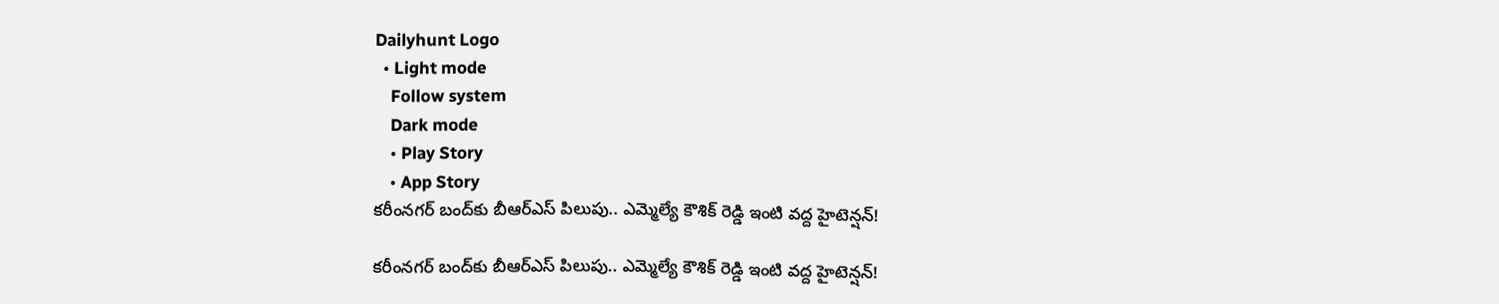Dailyhunt Logo
  • Light mode
    Follow system
    Dark mode
    • Play Story
    • App Story
కరీంనగర్ బంద్‌కు బీఆర్ఎస్ పిలుపు.. ఎమ్మెల్యే కౌశిక్ రెడ్డి ఇంటి వద్ద హైటెన్షన్!

కరీంనగర్ బంద్‌కు బీఆర్ఎస్ పిలుపు.. ఎమ్మెల్యే కౌశిక్ రెడ్డి ఇంటి వద్ద హైటెన్షన్!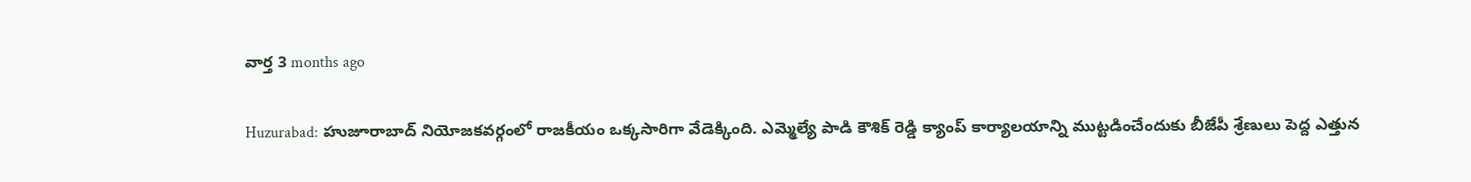వార్త 3 months ago

Huzurabad: హుజూరాబాద్ నియోజకవర్గంలో రాజకీయం ఒక్కసారిగా వేడెక్కింది. ఎమ్మెల్యే పాడి కౌశిక్ రెడ్డి క్యాంప్ కార్యాలయాన్ని ముట్టడించేందుకు బీజేపీ శ్రేణులు పెద్ద ఎత్తున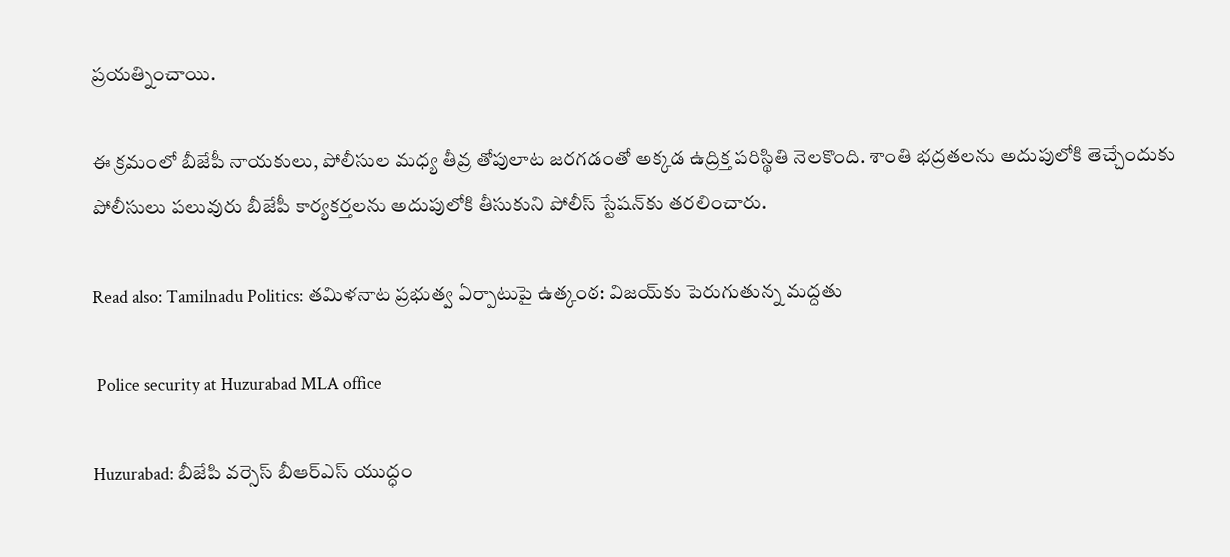ప్రయత్నించాయి.

ఈ క్రమంలో బీజేపీ నాయకులు, పోలీసుల మధ్య తీవ్ర తోపులాట జరగడంతో అక్కడ ఉద్రిక్త పరిస్థితి నెలకొంది. శాంతి భద్రతలను అదుపులోకి తెచ్చేందుకు పోలీసులు పలువురు బీజేపీ కార్యకర్తలను అదుపులోకి తీసుకుని పోలీస్ స్టేషన్‌కు తరలించారు.

Read also: Tamilnadu Politics: తమిళనాట ప్రభుత్వ ఏర్పాటుపై ఉత్కంఠ: విజయ్‌కు పెరుగుతున్న మద్దతు

 Police security at Huzurabad MLA office

Huzurabad: బీజేపి వర్సెస్ బీఆర్ఎస్ యుద్ధం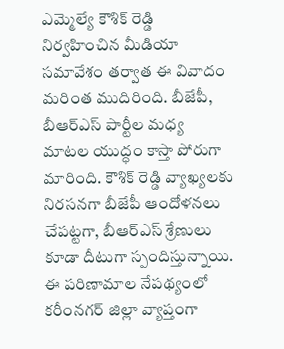ఎమ్మెల్యే కౌశిక్ రెడ్డి నిర్వహించిన మీడియా సమావేశం తర్వాత ఈ వివాదం మరింత ముదిరింది. బీజేపీ, బీఆర్ఎస్ పార్టీల మధ్య మాటల యుద్ధం కాస్తా పోరుగా మారింది. కౌశిక్ రెడ్డి వ్యాఖ్యలకు నిరసనగా బీజేపీ ఆందోళనలు చేపట్టగా, బీఆర్ఎస్ శ్రేణులు కూడా దీటుగా స్పందిస్తున్నాయి. ఈ పరిణామాల నేపథ్యంలో కరీంనగర్ జిల్లా వ్యాప్తంగా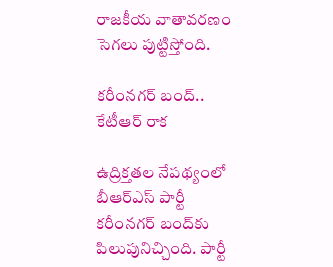రాజకీయ వాతావరణం సెగలు పుట్టిస్తోంది.

కరీంనగర్ బంద్.. కేటీఆర్ రాక

ఉద్రిక్తతల నేపథ్యంలో బీఆర్ఎస్ పార్టీ కరీంనగర్ బంద్‌కు పిలుపునిచ్చింది. పార్టీ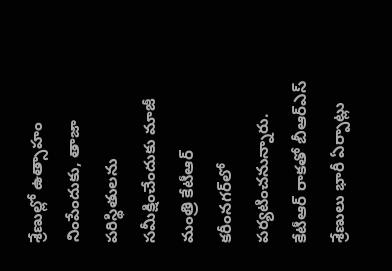శ్రేణుల్లో ఉత్సాహం నింపేందుకు, తాజా పరిస్థితులను సమీక్షించేందుకు మాజీ మంత్రి కేటీఆర్ కరీంనగర్‌లో పర్యటించనున్నారు. కేటీఆర్ రాకతో బీఆర్ఎస్ శ్రేణులు భారీ ఏర్పాట్లు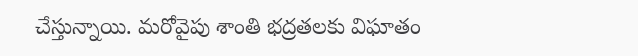చేస్తున్నాయి. మరోవైపు శాంతి భద్రతలకు విఘాతం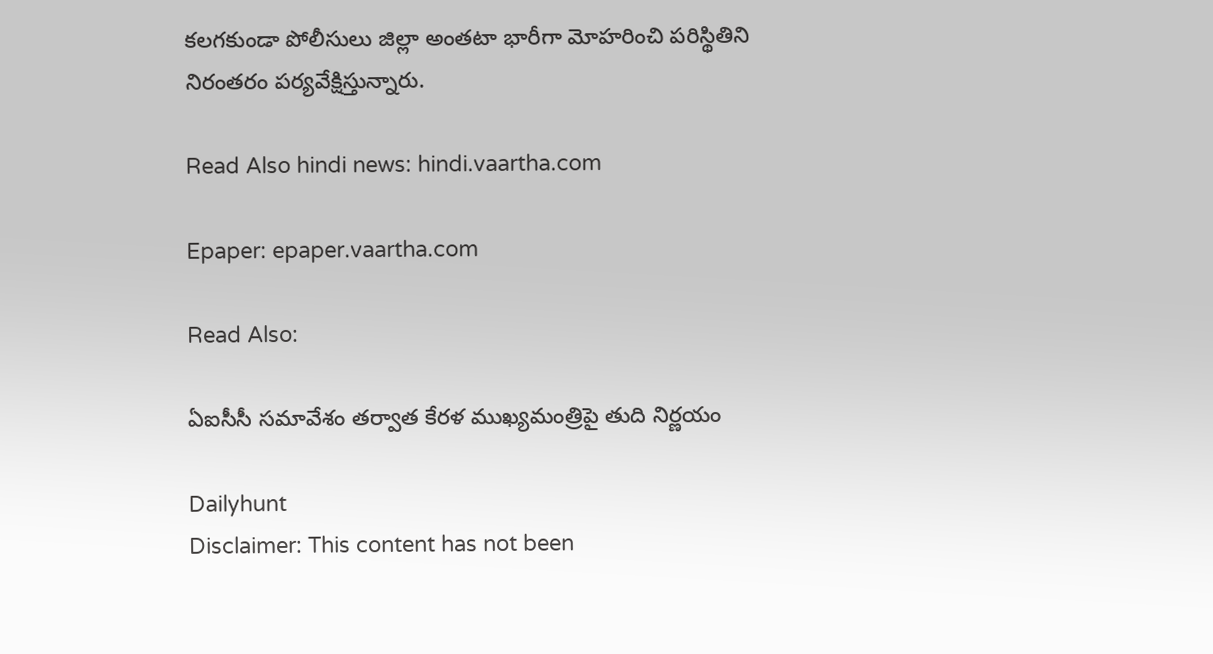కలగకుండా పోలీసులు జిల్లా అంతటా భారీగా మోహరించి పరిస్థితిని నిరంతరం పర్యవేక్షిస్తున్నారు.

Read Also hindi news: hindi.vaartha.com

Epaper: epaper.vaartha.com

Read Also:

ఏఐసీసీ సమావేశం తర్వాత కేరళ ముఖ్యమంత్రిపై తుది నిర్ణయం

Dailyhunt
Disclaimer: This content has not been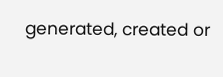generated, created or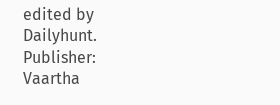edited by Dailyhunt. Publisher: Vaartha